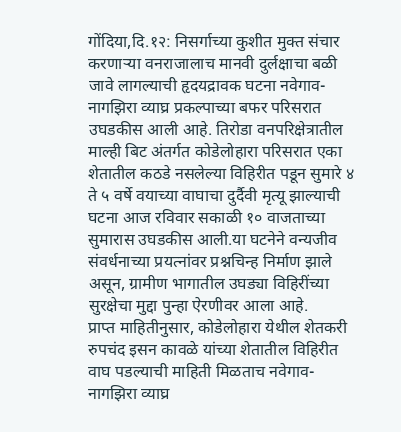गोंदिया,दि.१२: निसर्गाच्या कुशीत मुक्त संचार करणाऱ्या वनराजालाच मानवी दुर्लक्षाचा बळी जावे लागल्याची हृदयद्रावक घटना नवेगाव-नागझिरा व्याघ्र प्रकल्पाच्या बफर परिसरात उघडकीस आली आहे. तिरोडा वनपरिक्षेत्रातील माल्ही बिट अंतर्गत कोडेलोहारा परिसरात एका शेतातील कठडे नसलेल्या विहिरीत पडून सुमारे ४ ते ५ वर्षे वयाच्या वाघाचा दुर्दैवी मृत्यू झाल्याची घटना आज रविवार सकाळी १० वाजताच्या सुमारास उघडकीस आली.या घटनेने वन्यजीव संवर्धनाच्या प्रयत्नांवर प्रश्नचिन्ह निर्माण झाले असून, ग्रामीण भागातील उघड्या विहिरींच्या सुरक्षेचा मुद्दा पुन्हा ऐरणीवर आला आहे.
प्राप्त माहितीनुसार, कोडेलोहारा येथील शेतकरी रुपचंद इसन कावळे यांच्या शेतातील विहिरीत वाघ पडल्याची माहिती मिळताच नवेगाव-नागझिरा व्याघ्र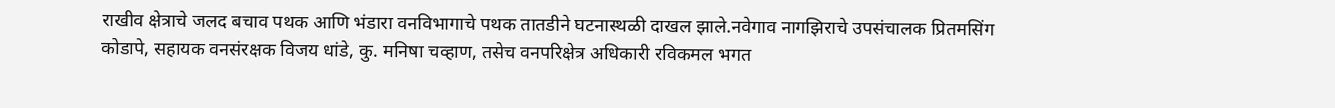राखीव क्षेत्राचे जलद बचाव पथक आणि भंडारा वनविभागाचे पथक तातडीने घटनास्थळी दाखल झाले.नवेगाव नागझिराचे उपसंचालक प्रितमसिंग कोडापे, सहायक वनसंरक्षक विजय धांडे, कु. मनिषा चव्हाण, तसेच वनपरिक्षेत्र अधिकारी रविकमल भगत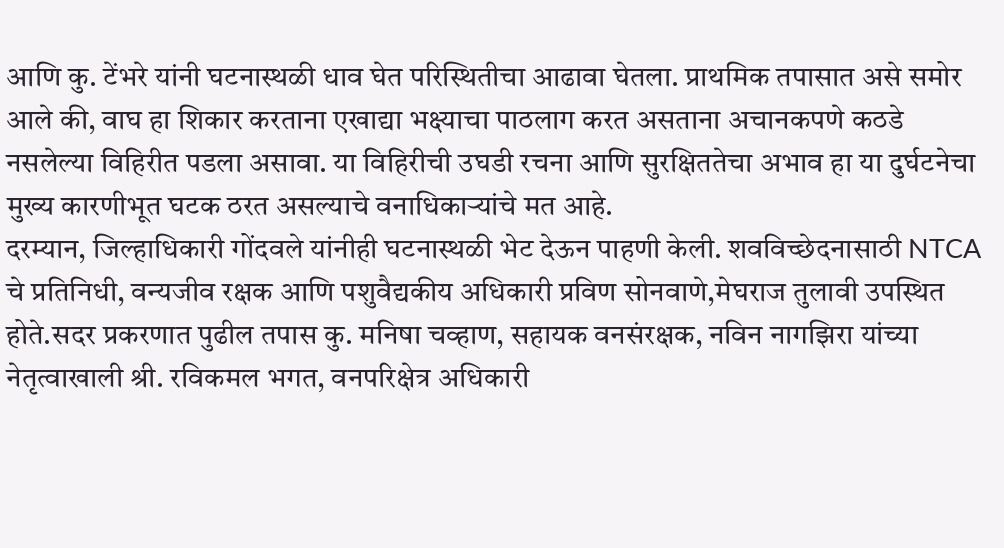आणि कु. टेंभरे यांनी घटनास्थळी धाव घेत परिस्थितीचा आढावा घेतला. प्राथमिक तपासात असे समोर आले की, वाघ हा शिकार करताना एखाद्या भक्ष्याचा पाठलाग करत असताना अचानकपणे कठडे नसलेल्या विहिरीत पडला असावा. या विहिरीची उघडी रचना आणि सुरक्षिततेचा अभाव हा या दुर्घटनेचा मुख्य कारणीभूत घटक ठरत असल्याचे वनाधिकाऱ्यांचे मत आहे.
दरम्यान, जिल्हाधिकारी गोंदवले यांनीही घटनास्थळी भेट देऊन पाहणी केली. शवविच्छेदनासाठी NTCA चे प्रतिनिधी, वन्यजीव रक्षक आणि पशुवैद्यकीय अधिकारी प्रविण सोनवाणे,मेघराज तुलावी उपस्थित होते.सदर प्रकरणात पुढील तपास कु. मनिषा चव्हाण, सहायक वनसंरक्षक, नविन नागझिरा यांच्या नेतृत्वाखाली श्री. रविकमल भगत, वनपरिक्षेत्र अधिकारी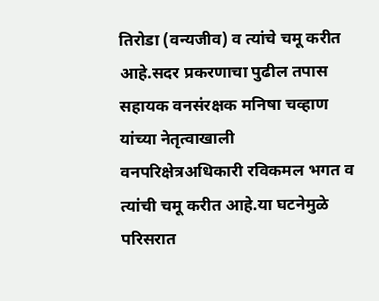तिरोडा (वन्यजीव) व त्यांचे चमू करीत आहे.सदर प्रकरणाचा पुढील तपास सहायक वनसंरक्षक मनिषा चव्हाण यांच्या नेतृत्वाखाली वनपरिक्षेत्रअधिकारी रविकमल भगत व त्यांची चमू करीत आहे.या घटनेमुळे परिसरात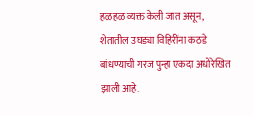हळहळ व्यक्त केली जात असून, शेतातील उघड्या विहिरींना कठडे बांधण्याची गरज पुन्हा एकदा अधोरेखित झाली आहे.